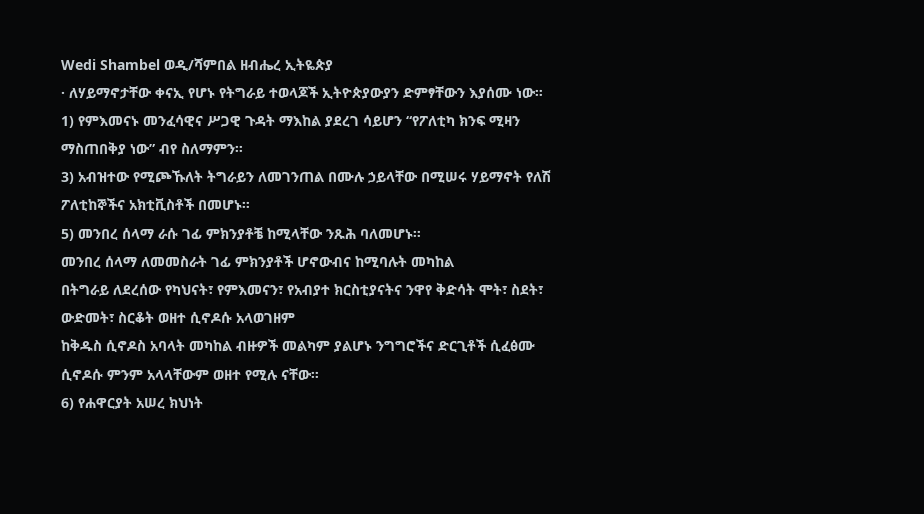Wedi Shambel ወዲ/ሻምበል ዘብሔረ ኢትዬጵያ
· ለሃይማኖታቸው ቀናኢ የሆኑ የትግራይ ተወላጆች ኢትዮጵያውያን ድምፃቸውን እያሰሙ ነው።
1) የምእመናኑ መንፈሳዊና ሥጋዊ ጉዳት ማእከል ያደረገ ሳይሆን “የፖለቲካ ክንፍ ሚዛን ማስጠበቅያ ነው” ብየ ስለማምን፡፡
3) አብዝተው የሚጮኹለት ትግራይን ለመገንጠል በሙሉ ኃይላቸው በሚሠሩ ሃይማኖት የለሽ ፖለቲከኞችና አክቲቪስቶች በመሆኑ።
5) መንበረ ሰላማ ራሱ ገፊ ምክንያቶቼ ከሚላቸው ንጹሕ ባለመሆኑ።
መንበረ ሰላማ ለመመስራት ገፊ ምክንያቶች ሆኖውብና ከሚባሉት መካከል
በትግራይ ለደረሰው የካህናት፣ የምእመናን፣ የአብያተ ክርስቲያናትና ንዋየ ቅድሳት ሞት፣ ስደት፣ ውድመት፣ ስርቆት ወዘተ ሲኖዶሱ አላወገዘም
ከቅዱስ ሲኖዶስ አባላት መካከል ብዙዎች መልካም ያልሆኑ ንግግሮችና ድርጊቶች ሲፈፅሙ ሲኖዶሱ ምንም አላላቸውም ወዘተ የሚሉ ናቸው።
6) የሐዋርያት አሠረ ክህነት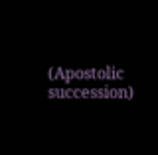(Apostolic succession)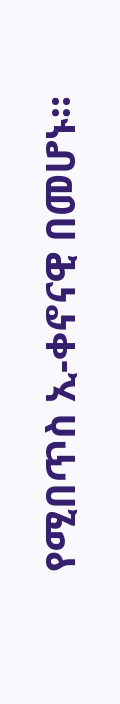የሚበጥስ ኢ-ቀኖናዊ በመሆኑ።